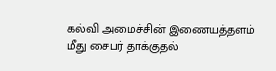கல்வி அமைச்சின் இணையத்தளம் மீது சைபர் தாக்குதல்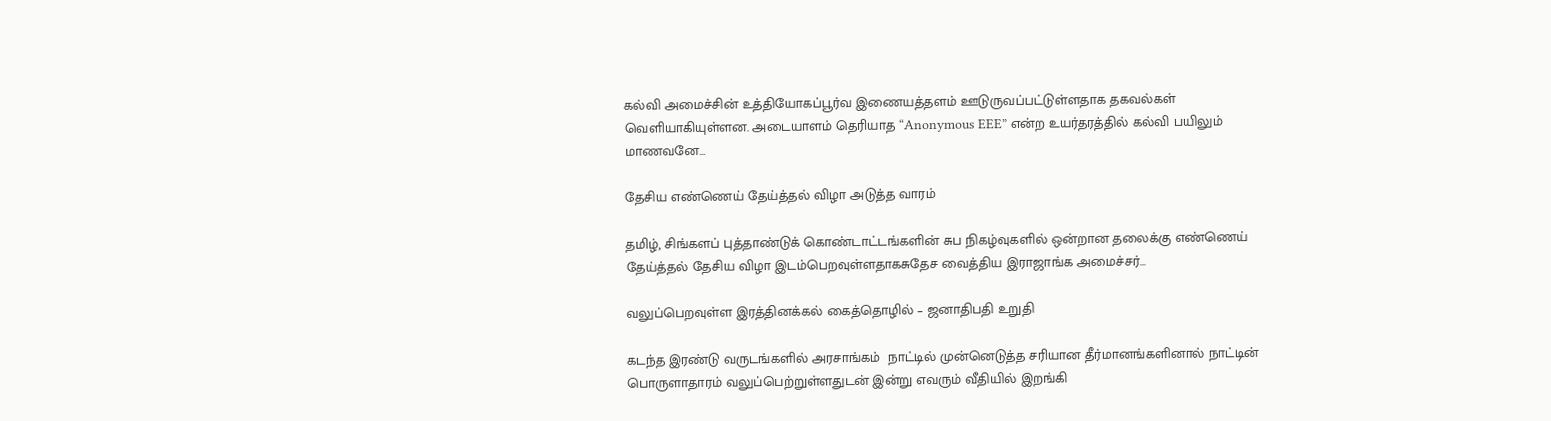கல்வி அமைச்சின் உத்தியோகப்பூர்வ இணையத்தளம் ஊடுருவப்பட்டுள்ளதாக தகவல்கள் வெளியாகியுள்ளன. அடையாளம் தெரியாத “Anonymous EEE” என்ற உயர்தரத்தில் கல்வி பயிலும் மாணவனே…

தேசிய எண்ணெய் தேய்த்தல் விழா அடுத்த வாரம்

தமிழ், சிங்களப் புத்தாண்டுக் கொண்டாட்டங்களின் சுப நிகழ்வுகளில் ஒன்றான தலைக்கு எண்ணெய் தேய்த்தல் தேசிய விழா இடம்பெறவுள்ளதாகசுதேச வைத்திய இராஜாங்க அமைச்சர்…

வலுப்பெறவுள்ள இரத்தினக்கல் கைத்தொழில் – ஜனாதிபதி உறுதி

கடந்த இரண்டு வருடங்களில் அரசாங்கம்  நாட்டில் முன்னெடுத்த சரியான தீர்மானங்களினால் நாட்டின் பொருளாதாரம் வலுப்பெற்றுள்ளதுடன் இன்று எவரும் வீதியில் இறங்கி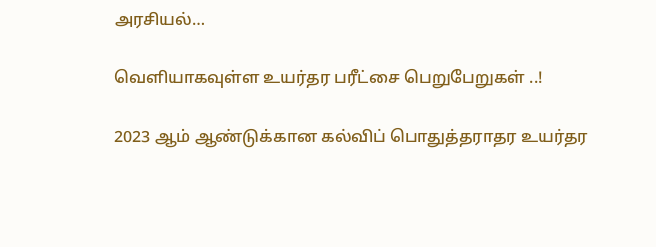அரசியல்…

வெளியாகவுள்ள உயர்தர பரீட்சை பெறுபேறுகள் ..!

2023 ஆம் ஆண்டுக்கான கல்விப் பொதுத்தராதர உயர்தர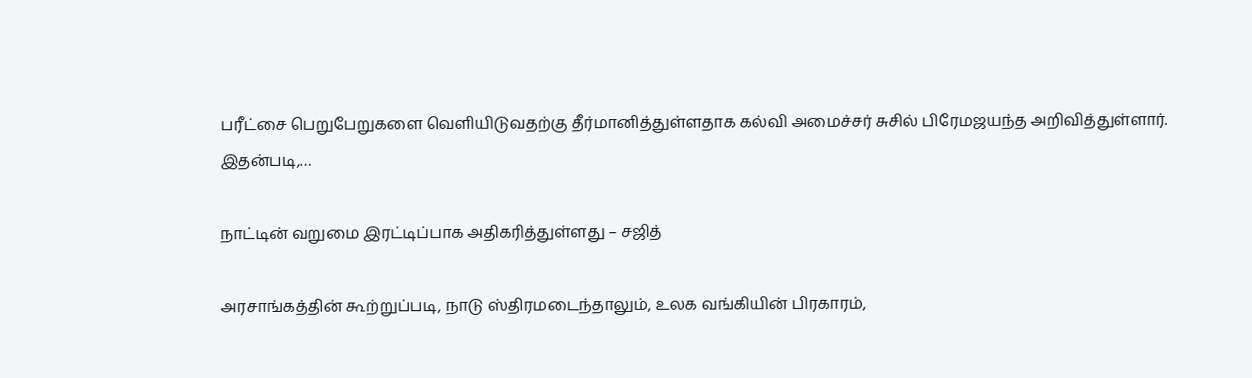பரீட்சை பெறுபேறுகளை வெளியிடுவதற்கு தீர்மானித்துள்ளதாக கல்வி அமைச்சர் சுசில் பிரேமஜயந்த அறிவித்துள்ளார். இதன்படி,…

நாட்டின் வறுமை இரட்டிப்பாக அதிகரித்துள்ளது – சஜித்

அரசாங்கத்தின் கூற்றுப்படி, நாடு ஸ்திரமடைந்தாலும், உலக வங்கியின் பிரகாரம்,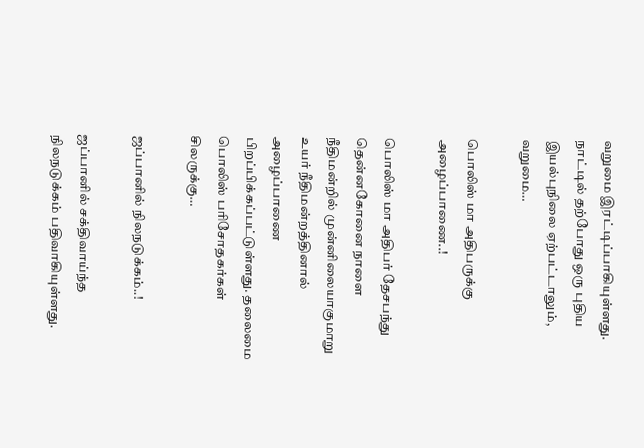வறுமை இரட்டிப்பாகியுள்ளது. நாட்டில் தற்போது ஒரு புதிய இயல்புநிலை ஏற்பட்டாலும், வறுமை…

பொலிஸ் மா அதிபருக்கு அழைப்பாணை..!

பொலிஸ் மா அதிபர் தேசபந்து தென்னகோனை நாளை நீதிமன்றில் முன்னிலையாகுமாறு உயர் நீதிமன்றத்தினால் அழைப்பாணை பிறப்பிக்கப்பட்டுள்ளது. தலைமை பொலிஸ் பரிசோதகர்கள் சிலருக்கு…

ஜப்பானில் நிலநடுக்கம்..!

ஜப்பானில் சக்திவாய்ந்த நிலநடுக்கம் பதிவாகியுள்ளது.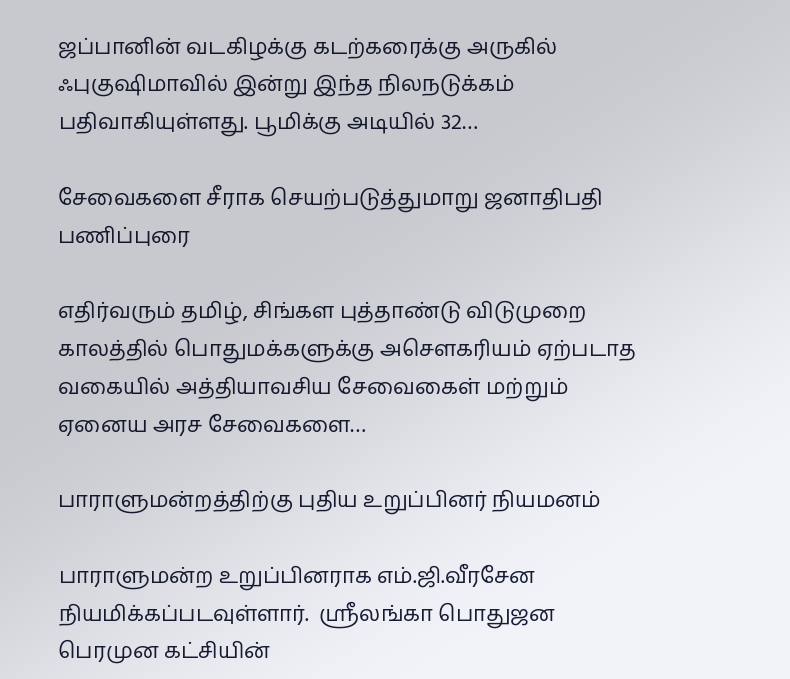ஜப்பானின் வடகிழக்கு கடற்கரைக்கு அருகில் ஃபுகுஷிமாவில் இன்று இந்த நிலநடுக்கம் பதிவாகியுள்ளது. பூமிக்கு அடியில் 32…

சேவைகளை சீராக செயற்படுத்துமாறு ஜனாதிபதி பணிப்புரை

எதிர்வரும் தமிழ், சிங்கள புத்தாண்டு விடுமுறை காலத்தில் பொதுமக்களுக்கு அசௌகரியம் ஏற்படாத வகையில் அத்தியாவசிய சேவைகைள் மற்றும் ஏனைய அரச சேவைகளை…

பாராளுமன்றத்திற்கு புதிய உறுப்பினர் நியமனம்

பாராளுமன்ற உறுப்பினராக எம்.ஜி.வீரசேன நியமிக்கப்படவுள்ளார்.  ஸ்ரீலங்கா பொதுஜன பெரமுன கட்சியின்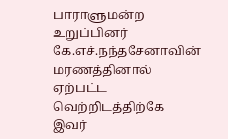பாராளுமன்ற உறுப்பினர் கே.எச்.நந்தசேனாவின் மரணத்தினால் ஏற்பட்ட வெற்றிடத்திற்கே  இவர்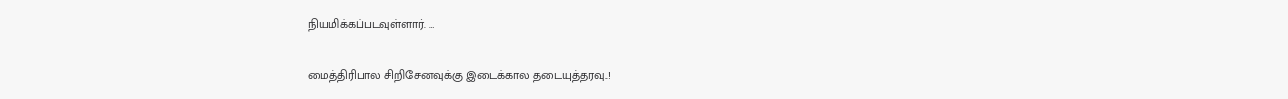நியமிக்கப்படவுள்ளார். …

மைத்திரிபால சிறிசேனவுக்கு இடைக்கால தடையுத்தரவு..!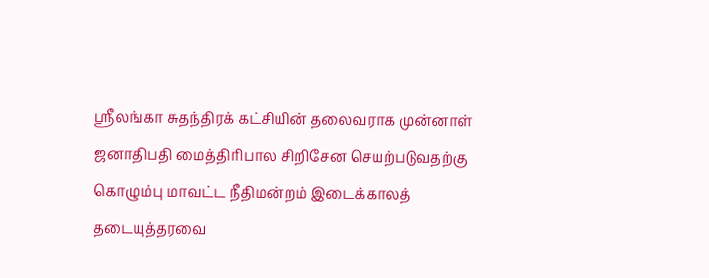ஸ்ரீலங்கா சுதந்திரக் கட்சியின் தலைவராக முன்னாள் ஜனாதிபதி மைத்திரிபால சிறிசேன செயற்படுவதற்கு கொழும்பு மாவட்ட நீதிமன்றம் இடைக்காலத் தடையுத்தரவை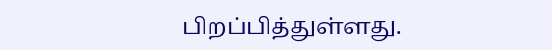பிறப்பித்துள்ளது.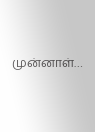முன்னாள்…